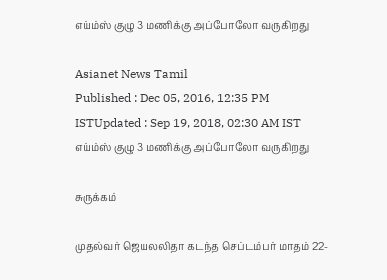எய்ம்ஸ் குழு 3 மணிக்கு அப்போலோ வருகிறது

Asianet News Tamil
Published : Dec 05, 2016, 12:35 PM ISTUpdated : Sep 19, 2018, 02:30 AM IST
எய்ம்ஸ் குழு 3 மணிக்கு அப்போலோ வருகிறது

சுருக்கம்

முதல்வர் ஜெயலலிதா கடந்த செப்டம்பர் மாதம் 22-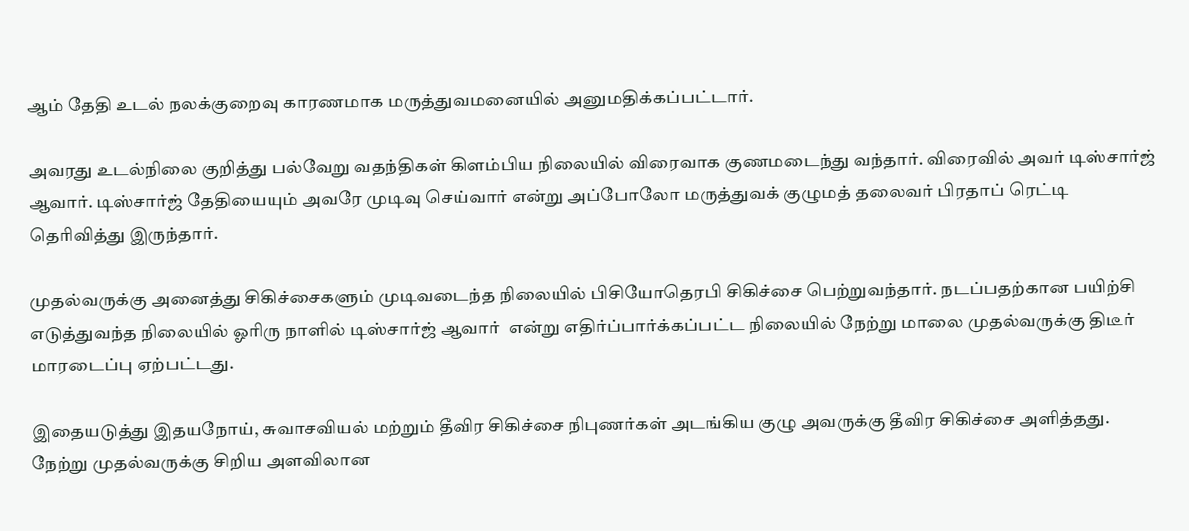ஆம் தேதி உடல் நலக்குறைவு காரணமாக மருத்துவமனையில் அனுமதிக்கப்பட்டார்.

அவரது உடல்நிலை குறித்து பல்வேறு வதந்திகள் கிளம்பிய நிலையில் விரைவாக குணமடைந்து வந்தார். விரைவில் அவர் டிஸ்சார்ஜ் ஆவார். டிஸ்சார்ஜ் தேதியையும் அவரே முடிவு செய்வார் என்று அப்போலோ மருத்துவக் குழுமத் தலைவர் பிரதாப் ரெட்டி தெரிவித்து இருந்தார்.

முதல்வருக்கு அனைத்து சிகிச்சைகளும் முடிவடைந்த நிலையில் பிசியோதெரபி சிகிச்சை பெற்றுவந்தார். நடப்பதற்கான பயிற்சி எடுத்துவந்த நிலையில் ஓரிரு நாளில் டிஸ்சார்ஜ் ஆவார்  என்று எதிர்ப்பார்க்கப்பட்ட நிலையில் நேற்று மாலை முதல்வருக்கு திடீர் மாரடைப்பு ஏற்பட்டது.

இதையடுத்து இதயநோய், சுவாசவியல் மற்றும் தீவிர சிகிச்சை நிபுணர்கள் அடங்கிய குழு அவருக்கு தீவிர சிகிச்சை அளித்தது. நேற்று முதல்வருக்கு சிறிய அளவிலான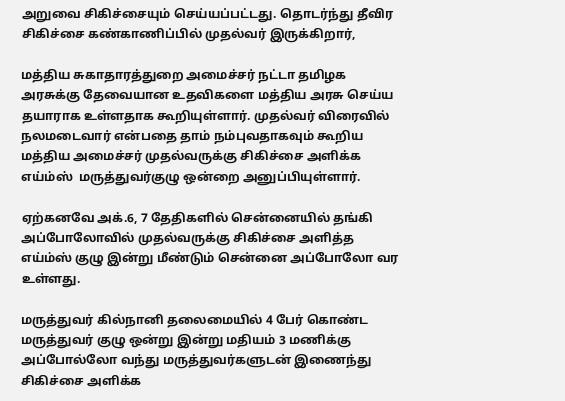அறுவை சிகிச்சையும் செய்யப்பட்டது. தொடர்ந்து தீவிர சிகிச்சை கண்காணிப்பில் முதல்வர் இருக்கிறார்,

மத்திய சுகாதாரத்துறை அமைச்சர் நட்டா தமிழக அரசுக்கு தேவையான உதவிகளை மத்திய அரசு செய்ய தயாராக உள்ளதாக கூறியுள்ளார். முதல்வர் விரைவில் நலமடைவார் என்பதை தாம் நம்புவதாகவும் கூறிய மத்திய அமைச்சர் முதல்வருக்கு சிகிச்சை அளிக்க எய்ம்ஸ்  மருத்துவர்குழு ஒன்றை அனுப்பியுள்ளார்.

ஏற்கனவே அக்.6, 7 தேதிகளில் சென்னையில் தங்கி அப்போலோவில் முதல்வருக்கு சிகிச்சை அளித்த எய்ம்ஸ் குழு இன்று மீண்டும் சென்னை அப்போலோ வர உள்ளது.

மருத்துவர் கில்நானி தலைமையில் 4 பேர் கொண்ட  மருத்துவர் குழு ஒன்று இன்று மதியம் 3 மணிக்கு அப்போல்லோ வந்து மருத்துவர்களுடன் இணைந்து சிகிச்சை அளிக்க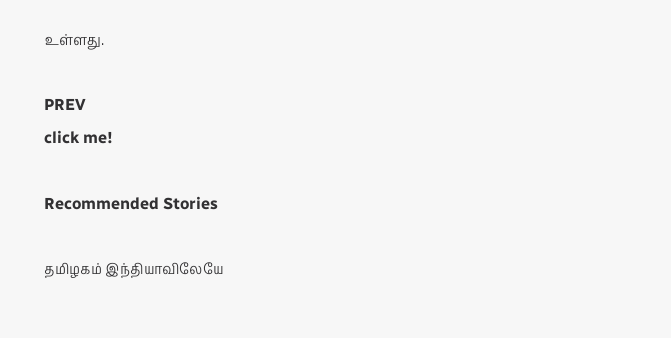உள்ளது.

PREV
click me!

Recommended Stories

தமிழகம் இந்தியாவிலேயே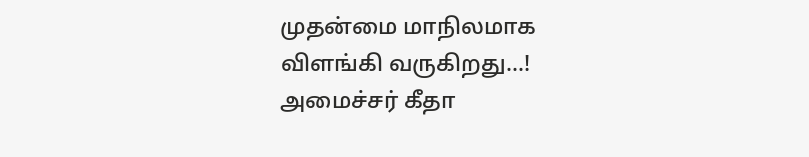முதன்மை மாநிலமாக விளங்கி வருகிறது...! அமைச்சர் கீதா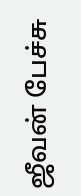ஜீவன் பேச்சு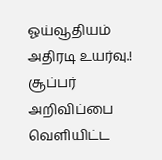ஓய்வூதியம் அதிரடி உயர்வு.! சூப்பர் அறிவிப்பை வெளியிட்ட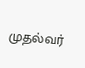முதல்வர்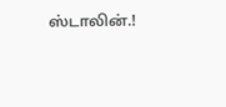ஸ்டாலின்.!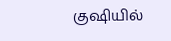குஷியில்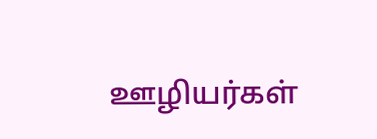ஊழியர்கள்